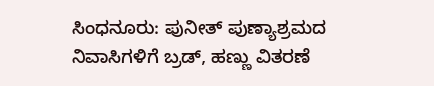ಸಿಂಧನೂರು: ಪುನೀತ್ ಪುಣ್ಯಾಶ್ರಮದ ನಿವಾಸಿಗಳಿಗೆ ಬ್ರಡ್, ಹಣ್ಣು ವಿತರಣೆ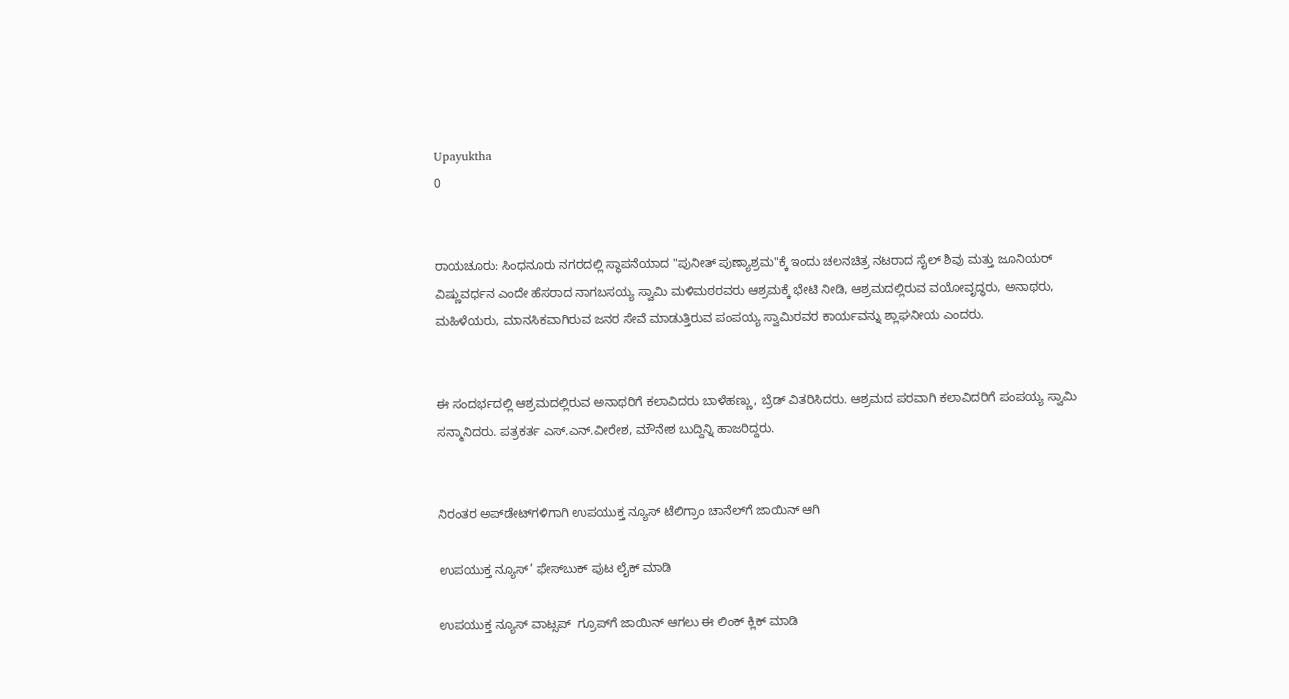Upayuktha
0


ರಾಯಚೂರು: ಸಿಂಧನೂರು ನಗರದಲ್ಲಿ ಸ್ಥಾಪನೆಯಾದ "ಪುನೀತ್ ಪುಣ್ಯಾಶ್ರಮ"ಕ್ಕೆ ಇಂದು ಚಲನಚಿತ್ರ ನಟರಾದ ಸೈಲ್ ಶಿವು ಮತ್ತು ಜೂನಿಯರ್ ವಿಷ್ಣುವರ್ಧನ ಎಂದೇ ಹೆಸರಾದ ನಾಗಬಸಯ್ಯ ಸ್ವಾಮಿ ಮಳಿಮಠರವರು ಆಶ್ರಮಕ್ಕೆ ಭೇಟಿ ನೀಡಿ, ಆಶ್ರಮದಲ್ಲಿರುವ ವಯೋವೃದ್ಧರು, ಅನಾಥರು, ಮಹಿಳೆಯರು, ಮಾನಸಿಕವಾಗಿರುವ ಜನರ ಸೇವೆ ಮಾಡುತ್ತಿರುವ ಪಂಪಯ್ಯ ಸ್ವಾಮಿರವರ ಕಾರ್ಯವನ್ನು ಶ್ಲಾಘನೀಯ ಎಂದರು.


ಈ ಸಂದರ್ಭದಲ್ಲಿ ಆಶ್ರಮದಲ್ಲಿರುವ ಅನಾಥರಿಗೆ ಕಲಾವಿದರು ಬಾಳೆಹಣ್ಣು, ಬ್ರೆಡ್‌ ವಿತರಿಸಿದರು. ಆಶ್ರಮದ ಪರವಾಗಿ ಕಲಾವಿದರಿಗೆ ಪಂಪಯ್ಯ ಸ್ವಾಮಿ ಸನ್ಮಾನಿದರು. ಪತ್ರಕರ್ತ ಎಸ್.ಎನ್.ವೀರೇಶ, ಮೌನೇಶ ಬುದ್ದಿನ್ನಿ ಹಾಜರಿದ್ದರು.


ನಿರಂತರ ಅಪ್‌ಡೇಟ್‌ಗಳಿಗಾಗಿ ಉಪಯುಕ್ತ ನ್ಯೂಸ್‌ ಟೆಲಿಗ್ರಾಂ ಚಾನೆಲ್‌ಗೆ ಜಾಯಿನ್‌ ಆಗಿ

ಉಪಯುಕ್ತ ನ್ಯೂಸ್‌’ ಫೇಸ್‌ಬುಕ್ ಪುಟ ಲೈಕ್ ಮಾಡಿ

ಉಪಯುಕ್ತ ನ್ಯೂಸ್‌ ವಾಟ್ಸಪ್‌  ಗ್ರೂಪ್‌ಗೆ ಜಾಯಿನ್ ಆಗಲು ಈ ಲಿಂಕ್ ಕ್ಲಿಕ್ ಮಾಡಿ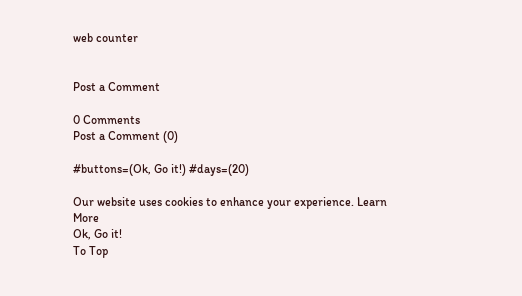web counter


Post a Comment

0 Comments
Post a Comment (0)

#buttons=(Ok, Go it!) #days=(20)

Our website uses cookies to enhance your experience. Learn More
Ok, Go it!
To Top